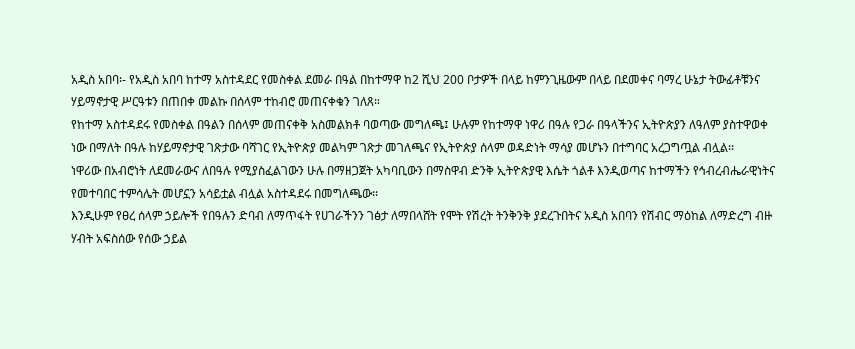አዲስ አበባ፡- የአዲስ አበባ ከተማ አስተዳደር የመስቀል ደመራ በዓል በከተማዋ ከ2 ሺህ 200 ቦታዎች በላይ ከምንጊዜውም በላይ በደመቀና ባማረ ሁኔታ ትውፊቶቹንና ሃይማኖታዊ ሥርዓቱን በጠበቀ መልኩ በሰላም ተከብሮ መጠናቀቁን ገለጸ።
የከተማ አስተዳደሩ የመስቀል በዓልን በሰላም መጠናቀቅ አስመልክቶ ባወጣው መግለጫ፤ ሁሉም የከተማዋ ነዋሪ በዓሉ የጋራ በዓላችንና ኢትዮጵያን ለዓለም ያስተዋወቀ ነው በማለት በዓሉ ከሃይማኖታዊ ገጽታው ባሻገር የኢትዮጵያ መልካም ገጽታ መገለጫና የኢትዮጵያ ሰላም ወዳድነት ማሳያ መሆኑን በተግባር አረጋግጧል ብሏል፡፡
ነዋሪው በአብሮነት ለደመራውና ለበዓሉ የሚያስፈልገውን ሁሉ በማዘጋጀት አካባቢውን በማስዋብ ድንቅ ኢትዮጵያዊ እሴት ጎልቶ እንዲወጣና ከተማችን የኅብረብሔራዊነትና የመተባበር ተምሳሌት መሆኗን አሳይቷል ብሏል አስተዳደሩ በመግለጫው፡፡
እንዲሁም የፀረ ሰላም ኃይሎች የበዓሉን ድባብ ለማጥፋት የሀገራችንን ገፅታ ለማበላሸት የሞት የሽረት ትንቅንቅ ያደረጉበትና አዲስ አበባን የሽብር ማዕከል ለማድረግ ብዙ ሃብት አፍስሰው የሰው ኃይል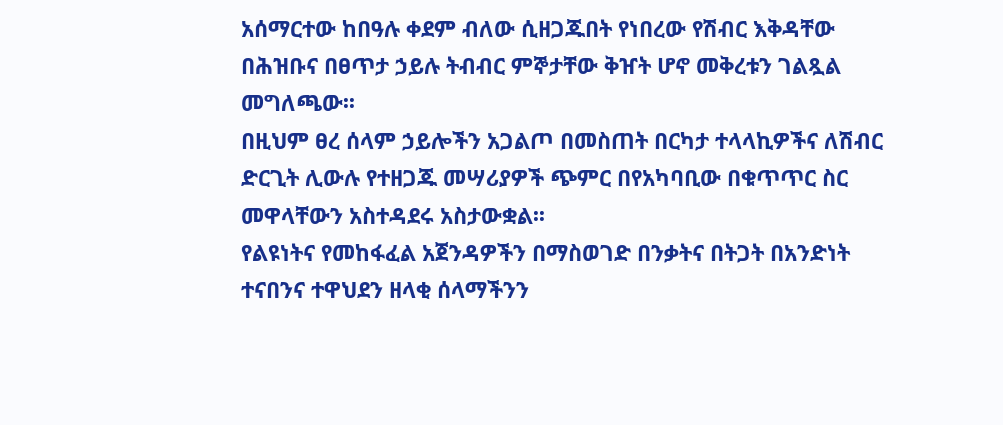አሰማርተው ከበዓሉ ቀደም ብለው ሲዘጋጁበት የነበረው የሽብር እቅዳቸው በሕዝቡና በፀጥታ ኃይሉ ትብብር ምኞታቸው ቅዠት ሆኖ መቅረቱን ገልጿል መግለጫው፡፡
በዚህም ፀረ ሰላም ኃይሎችን አጋልጦ በመስጠት በርካታ ተላላኪዎችና ለሽብር ድርጊት ሊውሉ የተዘጋጁ መሣሪያዎች ጭምር በየአካባቢው በቁጥጥር ስር መዋላቸውን አስተዳደሩ አስታውቋል፡፡
የልዩነትና የመከፋፈል አጀንዳዎችን በማስወገድ በንቃትና በትጋት በአንድነት ተናበንና ተዋህደን ዘላቂ ሰላማችንን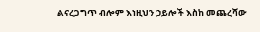ልናረጋግጥ ብሎም እነዚህን ኃይሎች እስከ መጨረሻው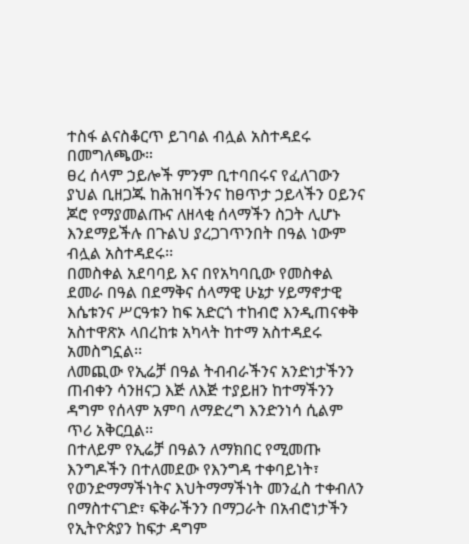ተስፋ ልናስቆርጥ ይገባል ብሏል አስተዳደሩ በመግለጫው።
ፀረ ሰላም ኃይሎች ምንም ቢተባበሩና የፈለገውን ያህል ቢዘጋጁ ከሕዝባችንና ከፀጥታ ኃይላችን ዐይንና ጆሮ የማያመልጡና ለዘላቂ ሰላማችን ስጋት ሊሆኑ እንደማይችሉ በጉልህ ያረጋገጥንበት በዓል ነውም ብሏል አስተዳደሩ፡፡
በመስቀል አደባባይ እና በየአካባቢው የመስቀል ደመራ በዓል በደማቅና ሰላማዊ ሁኔታ ሃይማኖታዊ እሴቱንና ሥርዓቱን ከፍ አድርጎ ተከብሮ እንዲጠናቀቅ አስተዋጽኦ ላበረከቱ አካላት ከተማ አስተዳደሩ አመስግኗል፡፡
ለመጪው የኢሬቻ በዓል ትብብራችንና አንድነታችንን ጠብቀን ሳንዘናጋ እጅ ለእጅ ተያይዘን ከተማችንን ዳግም የሰላም አምባ ለማድረግ እንድንነሳ ሲልም ጥሪ አቅርቧል፡፡
በተለይም የኢሬቻ በዓልን ለማክበር የሚመጡ እንግዶችን በተለመደው የእንግዳ ተቀባይነት፣ የወንድማማችነትና እህትማማችነት መንፈስ ተቀብለን በማስተናገድ፣ ፍቅራችንን በማጋራት በአብሮነታችን የኢትዮጵያን ከፍታ ዳግም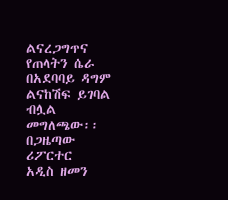ልናረጋግጥና የጠላትን ሴራ በአደባባይ ዳግም ልናከሽፍ ይገባል ብሏል መግለጫው፡፡
በጋዜጣው ሪፖርተር
አዲስ ዘመን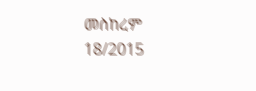መስከረም 18/2015